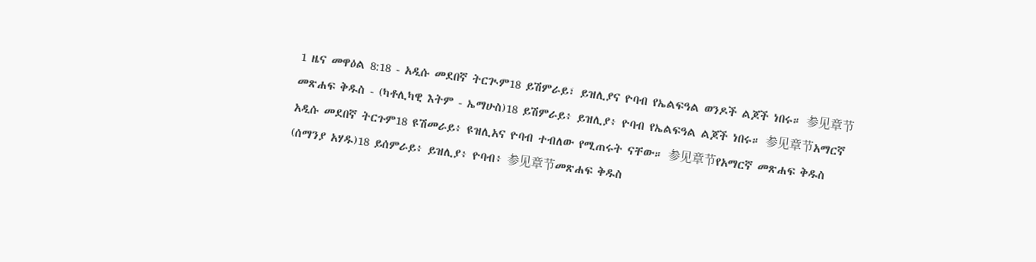1 ዜና መዋዕል 8:18 - አዲሱ መደበኛ ትርጒም18 ይሽምራይ፣ ይዝሊያና ዮባብ የኤልፍዓል ወንዶች ልጆች ነበሩ። 参见章节መጽሐፍ ቅዱስ - (ካቶሊካዊ እትም - ኤማሁስ)18 ይሽምራይ፥ ይዝሊያ፥ ዮባብ የኤልፍዓል ልጆች ነበሩ። 参见章节አማርኛ አዲሱ መደበኛ ትርጉም18 ዩሽመራይ፥ ዩዝሊአና ዮባብ ተብለው የሚጠሩት ናቸው። 参见章节የአማርኛ መጽሐፍ ቅዱስ (ሰማንያ አሃዱ)18 ይሰምራይ፥ ይዝሊያ፥ ዮባብ፥ 参见章节መጽሐፍ ቅዱስ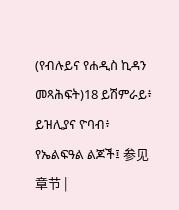(የብሉይና የሐዲስ ኪዳን መጻሕፍት)18 ይሽምራይ፥ ይዝሊያና ዮባብ፥ የኤልፍዓል ልጆች፤ 参见章节 |